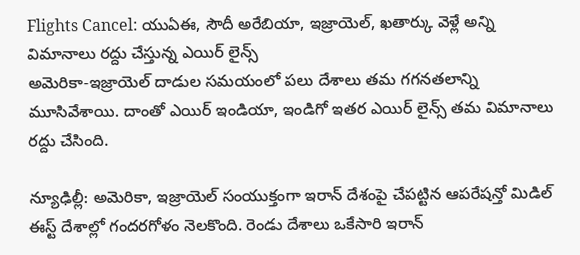Flights Cancel: యుఏఈ, సౌదీ అరేబియా, ఇజ్రాయెల్, ఖతార్కు వెళ్లే అన్ని విమానాలు రద్దు చేస్తున్న ఎయిర్ లైన్స్
అమెరికా-ఇజ్రాయెల్ దాడుల సమయంలో పలు దేశాలు తమ గగనతలాన్ని మూసివేశాయి. దాంతో ఎయిర్ ఇండియా, ఇండిగో ఇతర ఎయిర్ లైన్స్ తమ విమానాలు రద్దు చేసింది.

న్యూఢిల్లీ: అమెరికా, ఇజ్రాయెల్ సంయుక్తంగా ఇరాన్ దేశంపై చేపట్టిన ఆపరేషన్తో మిడిల్ ఈస్ట్ దేశాల్లో గందరగోళం నెలకొంది. రెండు దేశాలు ఒకేసారి ఇరాన్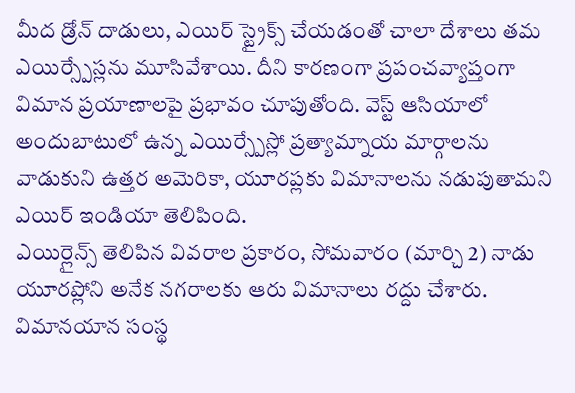మీద డ్రోన్ దాడులు, ఎయిర్ స్ట్రైక్స్ చేయడంతో చాలా దేశాలు తమ ఎయిర్స్పేస్లను మూసివేశాయి. దీని కారణంగా ప్రపంచవ్యాప్తంగా విమాన ప్రయాణాలపై ప్రభావం చూపుతోంది. వెస్ట్ ఆసియాలో అందుబాటులో ఉన్న ఎయిర్స్పేస్లో ప్రత్యామ్నాయ మార్గాలను వాడుకుని ఉత్తర అమెరికా, యూరప్లకు విమానాలను నడుపుతామని ఎయిర్ ఇండియా తెలిపింది.
ఎయిర్లైన్స్ తెలిపిన వివరాల ప్రకారం, సోమవారం (మార్చి 2) నాడు యూరప్లోని అనేక నగరాలకు ఆరు విమానాలు రద్దు చేశారు. విమానయాన సంస్థ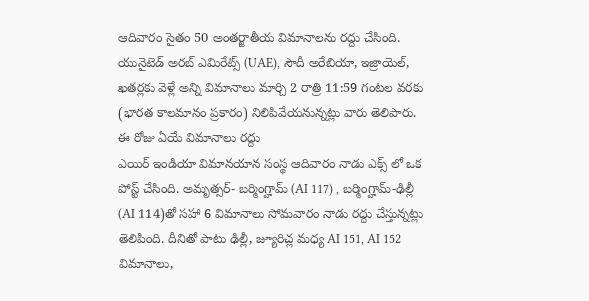ఆదివారం సైతం 50 అంతర్జాతీయ విమానాలను రద్దు చేసింది. యునైటెడ్ అరబ్ ఎమిరేట్స్ (UAE), సౌదీ అరేబియా, ఇజ్రాయెల్, ఖతర్లకు వెళ్లే అన్ని విమానాలు మార్చి 2 రాత్రి 11:59 గంటల వరకు (భారత కాలమానం ప్రకారం) నిలిపివేయనున్నట్లు వారు తెలిపారు.
ఈ రోజు ఏయే విమానాలు రద్దు
ఎయిర్ ఇండియా విమానయాన సంస్థ ఆదివారం నాడు ఎక్స్ లో ఒక పోస్ట్ చేసింది. అమృత్సర్- బర్మింగ్హామ్ (AI 117) , బర్మింగ్హామ్-ఢిల్లీ (AI 114)తో సహా 6 విమానాలు సోమవారం నాడు రద్దు చేస్తున్నట్లు తెలిపింది. దీనితో పాటు ఢిల్లీ, జ్యూరిచ్ల మధ్య AI 151, AI 152 విమానాలు,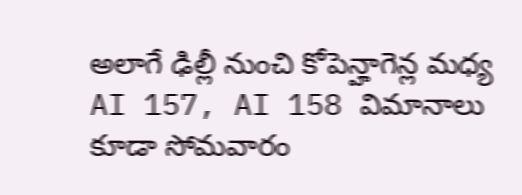అలాగే ఢిల్లీ నుంచి కోపెన్హాగెన్ల మధ్య AI 157, AI 158 విమానాలు కూడా సోమవారం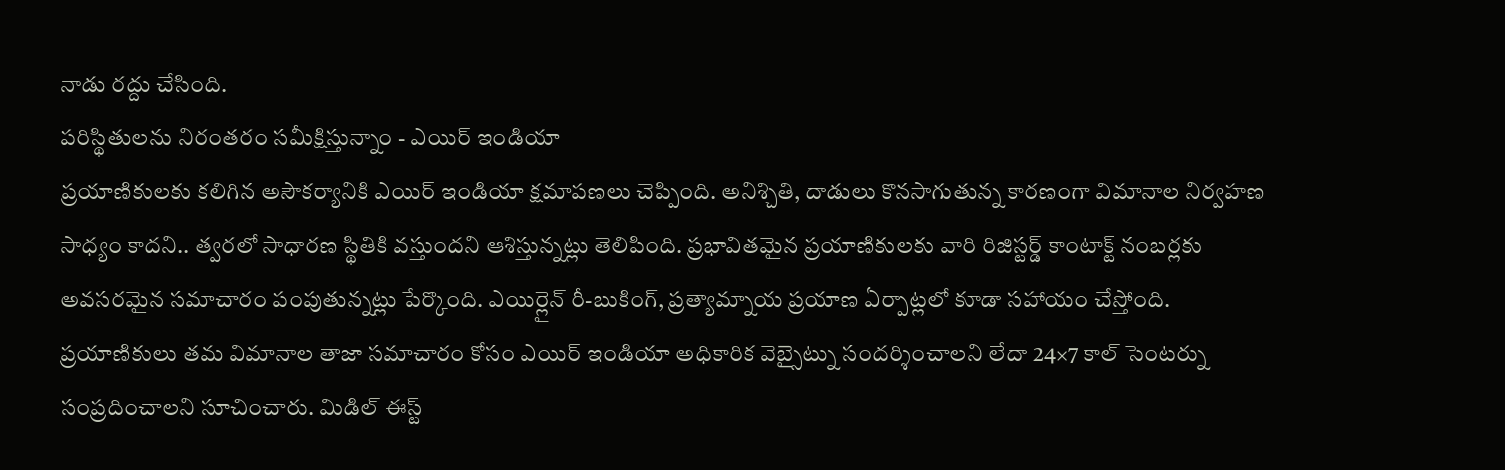నాడు రద్దు చేసింది.
పరిస్థితులను నిరంతరం సమీక్షిస్తున్నాం - ఎయిర్ ఇండియా
ప్రయాణికులకు కలిగిన అసౌకర్యానికి ఎయిర్ ఇండియా క్షమాపణలు చెప్పింది. అనిశ్చితి, దాడులు కొనసాగుతున్న కారణంగా విమానాల నిర్వహణ సాధ్యం కాదని.. త్వరలో సాధారణ స్థితికి వస్తుందని ఆశిస్తున్నట్లు తెలిపింది. ప్రభావితమైన ప్రయాణికులకు వారి రిజిస్టర్డ్ కాంటాక్ట్ నంబర్లకు అవసరమైన సమాచారం పంపుతున్నట్లు పేర్కొంది. ఎయిర్లైన్ రీ-బుకింగ్, ప్రత్యామ్నాయ ప్రయాణ ఏర్పాట్లలో కూడా సహాయం చేస్తోంది. ప్రయాణికులు తమ విమానాల తాజా సమాచారం కోసం ఎయిర్ ఇండియా అధికారిక వెబ్సైట్ను సందర్శించాలని లేదా 24×7 కాల్ సెంటర్ను సంప్రదించాలని సూచించారు. మిడిల్ ఈస్ట్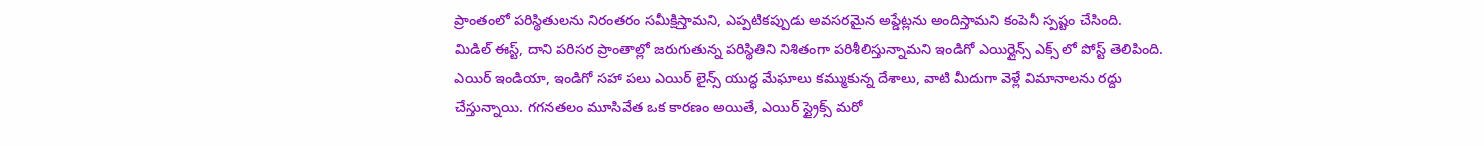ప్రాంతంలో పరిస్థితులను నిరంతరం సమీక్షిస్తామని, ఎప్పటికప్పుడు అవసరమైన అప్డేట్లను అందిస్తామని కంపెనీ స్పష్టం చేసింది.
మిడిల్ ఈస్ట్, దాని పరిసర ప్రాంతాల్లో జరుగుతున్న పరిస్థితిని నిశితంగా పరిశీలిస్తున్నామని ఇండిగో ఎయిర్లైన్స్ ఎక్స్ లో పోస్ట్ తెలిపింది. ఎయిర్ ఇండియా, ఇండిగో సహా పలు ఎయిర్ లైన్స్ యుద్ధ మేఘాలు కమ్ముకున్న దేశాలు, వాటి మీదుగా వెళ్లే విమానాలను రద్దు చేస్తున్నాయి. గగనతలం మూసివేత ఒక కారణం అయితే, ఎయిర్ స్ట్రైక్స్ మరో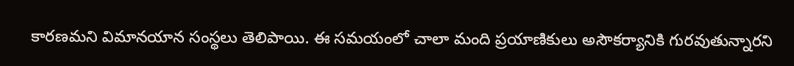కారణమని విమానయాన సంస్థలు తెలిపాయి. ఈ సమయంలో చాలా మంది ప్రయాణికులు అసౌకర్యానికి గురవుతున్నారని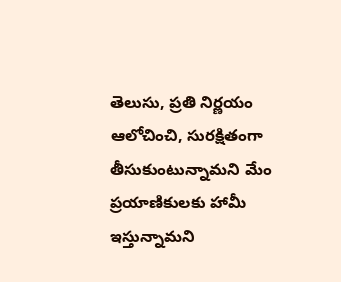తెలుసు, ప్రతి నిర్ణయం ఆలోచించి, సురక్షితంగా తీసుకుంటున్నామని మేం ప్రయాణికులకు హామీ ఇస్తున్నామని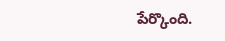పేర్కొంది.